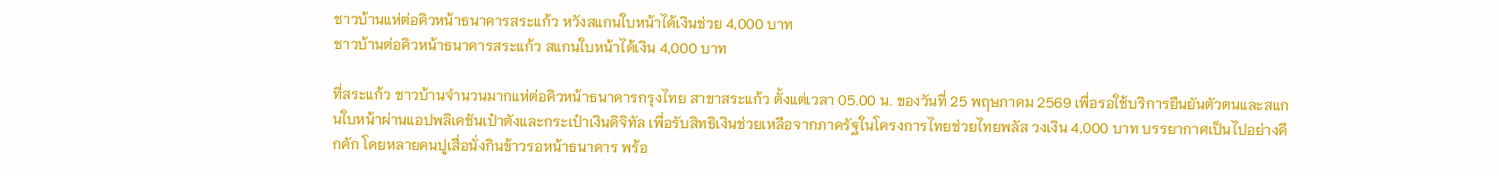ชาวบ้านแห่ต่อคิวหน้าธนาคารสระแก้ว หวังสแกนใบหน้าได้เงินช่วย 4,000 บาท
ชาวบ้านต่อคิวหน้าธนาคารสระแก้ว สแกนใบหน้าได้เงิน 4,000 บาท

ที่สระแก้ว ชาวบ้านจำนวนมากแห่ต่อคิวหน้าธนาคารกรุงไทย สาขาสระแก้ว ตั้งแต่เวลา 05.00 น. ของวันที่ 25 พฤษภาคม 2569 เพื่อรอใช้บริการยืนยันตัวตนและสแกนใบหน้าผ่านแอปพลิเคชันเป๋าตังและกระเป๋าเงินดิจิทัล เพื่อรับสิทธิเงินช่วยเหลือจากภาครัฐในโครงการไทยช่วยไทยพลัส วงเงิน 4,000 บาท บรรยากาศเป็นไปอย่างคึกคัก โดยหลายคนปูเสื่อนั่งกินข้าวรอหน้าธนาคาร พร้อ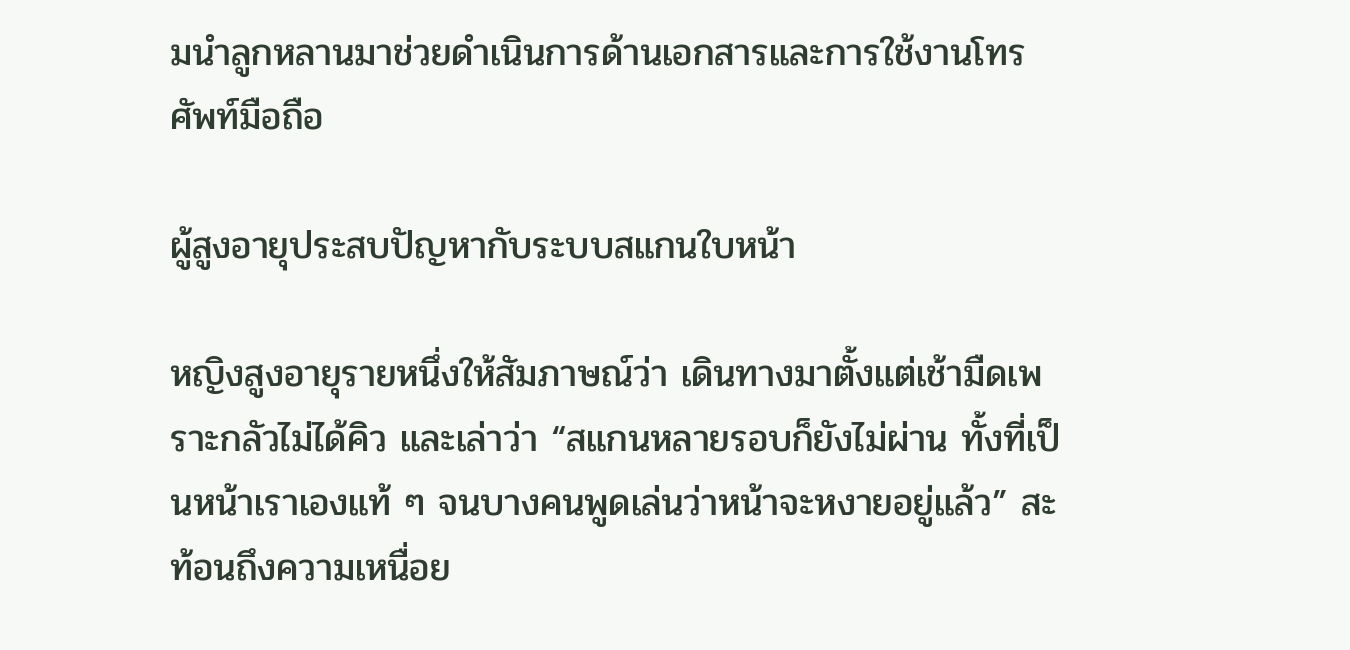มนำลูกหลานมาช่วยดำเนินการด้านเอกสารและการใช้งานโทรศัพท์มือถือ

ผู้สูงอายุประสบปัญหากับระบบสแกนใบหน้า

หญิงสูงอายุรายหนึ่งให้สัมภาษณ์ว่า เดินทางมาตั้งแต่เช้ามืดเพราะกลัวไม่ได้คิว และเล่าว่า “สแกนหลายรอบก็ยังไม่ผ่าน ทั้งที่เป็นหน้าเราเองแท้ ๆ จนบางคนพูดเล่นว่าหน้าจะหงายอยู่แล้ว” สะท้อนถึงความเหนื่อย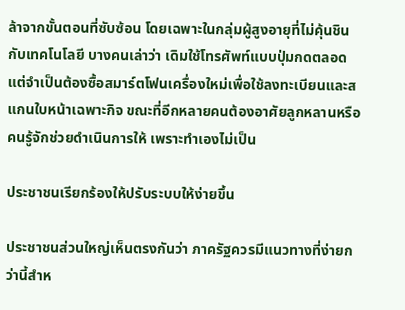ล้าจากขั้นตอนที่ซับซ้อน โดยเฉพาะในกลุ่มผู้สูงอายุที่ไม่คุ้นชินกับเทคโนโลยี บางคนเล่าว่า เดิมใช้โทรศัพท์แบบปุ่มกดตลอด แต่จำเป็นต้องซื้อสมาร์ตโฟนเครื่องใหม่เพื่อใช้ลงทะเบียนและสแกนใบหน้าเฉพาะกิจ ขณะที่อีกหลายคนต้องอาศัยลูกหลานหรือคนรู้จักช่วยดำเนินการให้ เพราะทำเองไม่เป็น

ประชาชนเรียกร้องให้ปรับระบบให้ง่ายขึ้น

ประชาชนส่วนใหญ่เห็นตรงกันว่า ภาครัฐควรมีแนวทางที่ง่ายกว่านี้สำห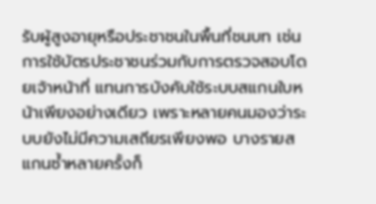รับผู้สูงอายุหรือประชาชนในพื้นที่ชนบท เช่น การใช้บัตรประชาชนร่วมกับการตรวจสอบโดยเจ้าหน้าที่ แทนการบังคับใช้ระบบสแกนใบหน้าเพียงอย่างเดียว เพราะหลายคนมองว่าระบบยังไม่มีความเสถียรเพียงพอ บางรายสแกนซ้ำหลายครั้งก็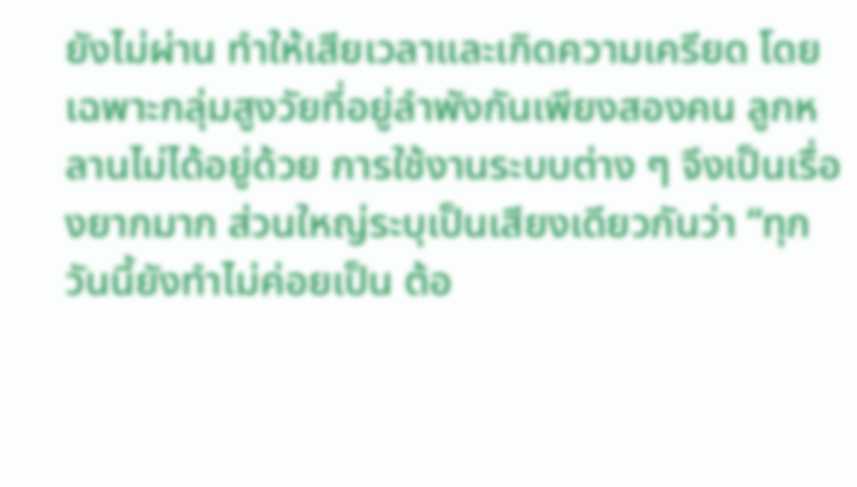ยังไม่ผ่าน ทำให้เสียเวลาและเกิดความเครียด โดยเฉพาะกลุ่มสูงวัยที่อยู่ลำพังกันเพียงสองคน ลูกหลานไม่ได้อยู่ด้วย การใช้งานระบบต่าง ๆ จึงเป็นเรื่องยากมาก ส่วนใหญ่ระบุเป็นเสียงเดียวกันว่า “ทุกวันนี้ยังทำไม่ค่อยเป็น ต้อ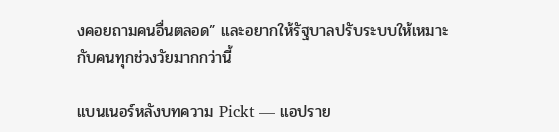งคอยถามคนอื่นตลอด” และอยากให้รัฐบาลปรับระบบให้เหมาะกับคนทุกช่วงวัยมากกว่านี้

แบนเนอร์หลังบทความ Pickt — แอปราย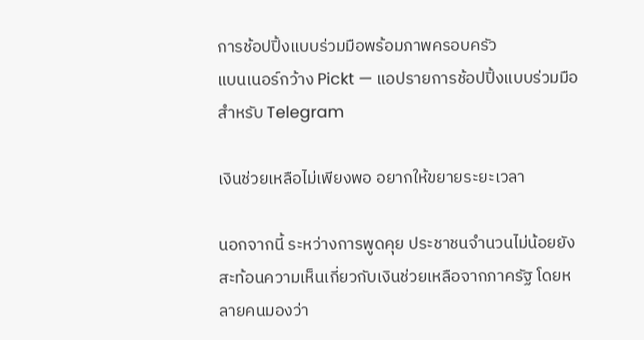การช้อปปิ้งแบบร่วมมือพร้อมภาพครอบครัว
แบนเนอร์กว้าง Pickt — แอปรายการช้อปปิ้งแบบร่วมมือสำหรับ Telegram

เงินช่วยเหลือไม่เพียงพอ อยากให้ขยายระยะเวลา

นอกจากนี้ ระหว่างการพูดคุย ประชาชนจำนวนไม่น้อยยังสะท้อนความเห็นเกี่ยวกับเงินช่วยเหลือจากภาครัฐ โดยหลายคนมองว่า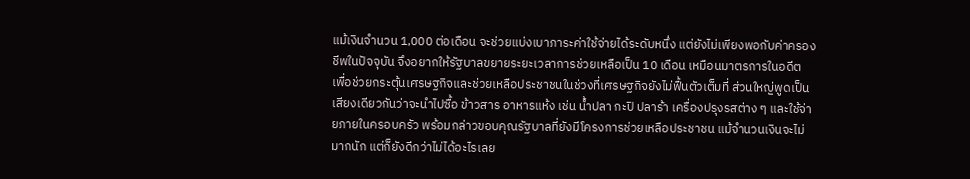แม้เงินจำนวน 1,000 ต่อเดือน จะช่วยแบ่งเบาภาระค่าใช้จ่ายได้ระดับหนึ่ง แต่ยังไม่เพียงพอกับค่าครองชีพในปัจจุบัน จึงอยากให้รัฐบาลขยายระยะเวลาการช่วยเหลือเป็น 10 เดือน เหมือนมาตรการในอดีต เพื่อช่วยกระตุ้นเศรษฐกิจและช่วยเหลือประชาชนในช่วงที่เศรษฐกิจยังไม่ฟื้นตัวเต็มที่ ส่วนใหญ่พูดเป็นเสียงเดียวกันว่าจะนำไปซื้อ ข้าวสาร อาหารแห้ง เช่น น้ำปลา กะปิ ปลาร้า เครื่องปรุงรสต่าง ๆ และใช้จ่ายภายในครอบครัว พร้อมกล่าวขอบคุณรัฐบาลที่ยังมีโครงการช่วยเหลือประชาชน แม้จำนวนเงินจะไม่มากนัก แต่ก็ยังดีกว่าไม่ได้อะไรเลย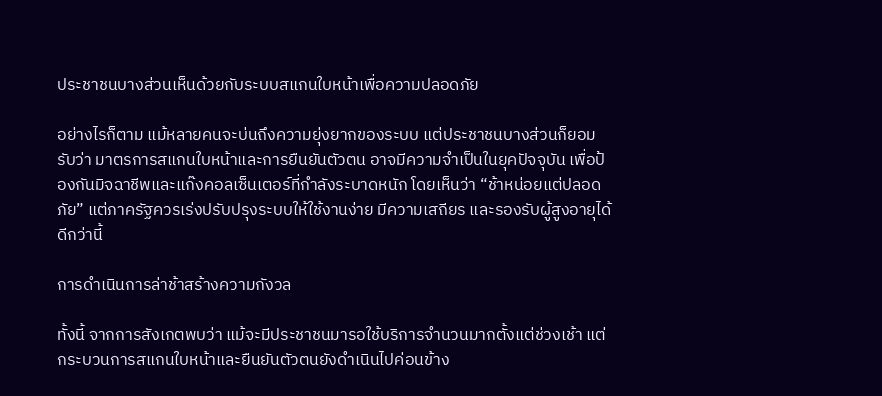ประชาชนบางส่วนเห็นด้วยกับระบบสแกนใบหน้าเพื่อความปลอดภัย

อย่างไรก็ตาม แม้หลายคนจะบ่นถึงความยุ่งยากของระบบ แต่ประชาชนบางส่วนก็ยอมรับว่า มาตรการสแกนใบหน้าและการยืนยันตัวตน อาจมีความจำเป็นในยุคปัจจุบัน เพื่อป้องกันมิจฉาชีพและแก๊งคอลเซ็นเตอร์ที่กำลังระบาดหนัก โดยเห็นว่า “ช้าหน่อยแต่ปลอดภัย” แต่ภาครัฐควรเร่งปรับปรุงระบบให้ใช้งานง่าย มีความเสถียร และรองรับผู้สูงอายุได้ดีกว่านี้

การดำเนินการล่าช้าสร้างความกังวล

ทั้งนี้ จากการสังเกตพบว่า แม้จะมีประชาชนมารอใช้บริการจำนวนมากตั้งแต่ช่วงเช้า แต่กระบวนการสแกนใบหน้าและยืนยันตัวตนยังดำเนินไปค่อนข้าง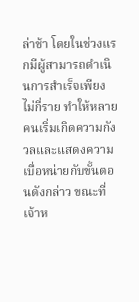ล่าช้า โดยในช่วงแรกมีผู้สามารถดำเนินการสำเร็จเพียงไม่กี่ราย ทำให้หลายคนเริ่มเกิดความกังวลและแสดงความเบื่อหน่ายกับขั้นตอนดังกล่าว ขณะที่เจ้าห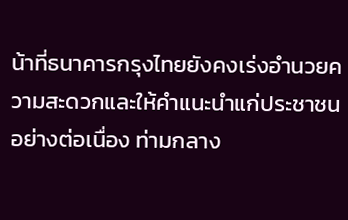น้าที่ธนาคารกรุงไทยยังคงเร่งอำนวยความสะดวกและให้คำแนะนำแก่ประชาชนอย่างต่อเนื่อง ท่ามกลาง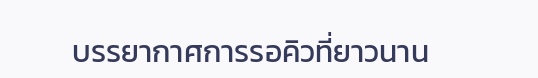บรรยากาศการรอคิวที่ยาวนาน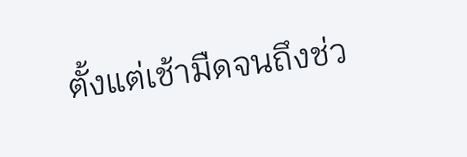ตั้งแต่เช้ามืดจนถึงช่ว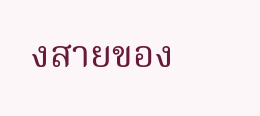งสายของ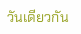วันเดียวกัน